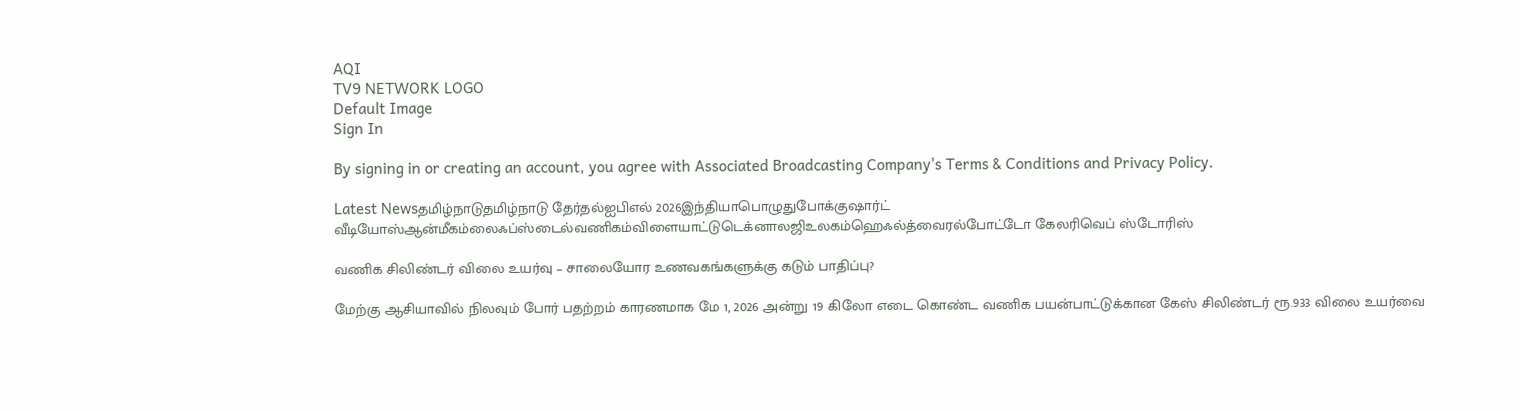AQI
TV9 NETWORK LOGO
Default Image
Sign In

By signing in or creating an account, you agree with Associated Broadcasting Company's Terms & Conditions and Privacy Policy.

Latest Newsதமிழ்நாடுதமிழ்நாடு தேர்தல்ஐபிஎல் 2026இந்தியாபொழுதுபோக்குஷார்ட் வீடியோஸ்ஆன்மீகம்லைஃப்ஸ்டைல்வணிகம்விளையாட்டுடெக்னாலஜிஉலகம்ஹெஃல்த்வைரல்போட்டோ கேலரிவெப் ஸ்டோரிஸ்

வணிக சிலிண்டர் விலை உயர்வு – சாலையோர உணவகங்களுக்கு கடும் பாதிப்பு?

மேற்கு ஆசியாவில் நிலவும் போர் பதற்றம் காரணமாக மே 1, 2026 அன்று 19 கிலோ எடை கொண்ட வணிக பயன்பாட்டுக்கான கேஸ் சிலிண்டர் ரூ.933 விலை உயர்வை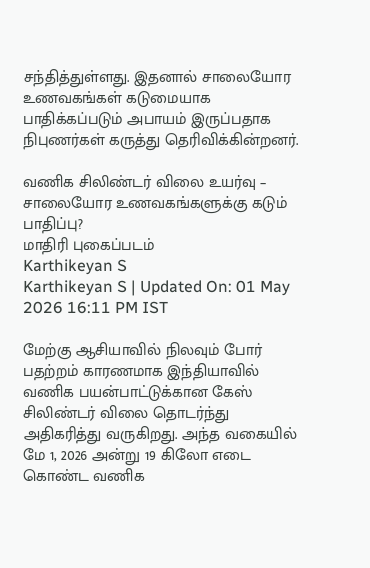சந்தித்துள்ளது. இதனால் சாலையோர உணவகங்கள் கடுமையாக பாதிக்கப்படும் அபாயம் இருப்பதாக நிபுணர்கள் கருத்து தெரிவிக்கின்றனர்.

வணிக சிலிண்டர் விலை உயர்வு – சாலையோர உணவகங்களுக்கு கடும் பாதிப்பு?
மாதிரி புகைப்படம்
Karthikeyan S
Karthikeyan S | Updated On: 01 May 2026 16:11 PM IST

மேற்கு ஆசியாவில் நிலவும் போர் பதற்றம் காரணமாக இந்தியாவில் வணிக பயன்பாட்டுக்கான கேஸ் சிலிண்டர் விலை தொடர்ந்து அதிகரித்து வருகிறது. அந்த வகையில் மே 1, 2026 அன்று 19 கிலோ எடை கொண்ட வணிக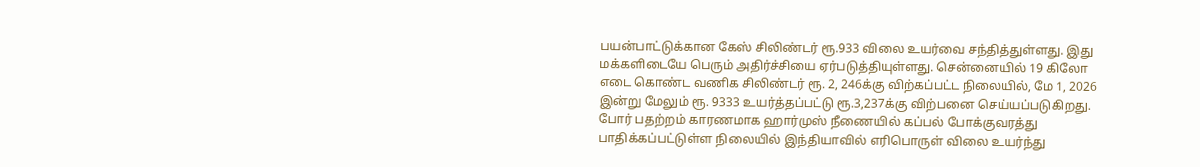பயன்பாட்டுக்கான கேஸ் சிலிண்டர் ரூ.933 விலை உயர்வை சந்தித்துள்ளது. இது மக்களிடையே பெரும் அதிர்ச்சியை ஏர்படுத்தியுள்ளது. சென்னையில் 19 கிலோ எடை கொண்ட வணிக சிலிண்டர் ரூ. 2, 246க்கு விற்கப்பட்ட நிலையில், மே 1, 2026 இன்று மேலும் ரூ. 9333 உயர்த்தப்பட்டு ரூ.3,237க்கு விற்பனை செய்யப்படுகிறது. போர் பதற்றம் காரணமாக ஹார்முஸ் நீணையில் கப்பல் போக்குவரத்து பாதிக்கப்பட்டுள்ள நிலையில் இந்தியாவில் எரிபொருள் விலை உயர்ந்து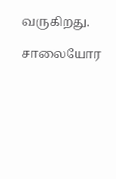வருகிறது.

சாலையோர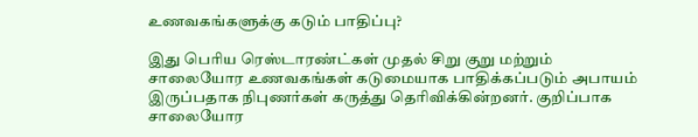உணவகங்களுக்கு கடும் பாதிப்பு?

இது பெரிய ரெஸ்டாரண்ட்கள் முதல் சிறு குறு மற்றும் சாலையோர உணவகங்கள் கடுமையாக பாதிக்கப்படும் அபாயம் இருப்பதாக நிபுணர்கள் கருத்து தெரிவிக்கின்றனர். குறிப்பாக சாலையோர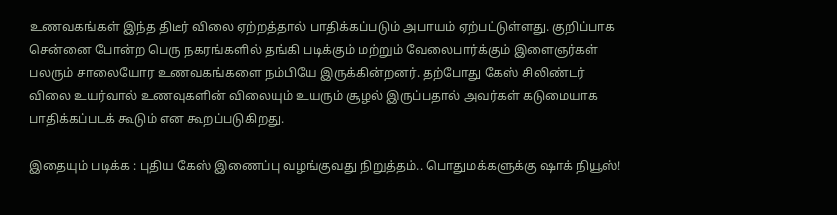உணவகங்கள் இந்த திடீர் விலை ஏற்றத்தால் பாதிக்கப்படும் அபாயம் ஏற்பட்டுள்ளது. குறிப்பாக சென்னை போன்ற பெரு நகரங்களில் தங்கி படிக்கும் மற்றும் வேலைபார்க்கும் இளைஞர்கள் பலரும் சாலையோர உணவகங்களை நம்பியே இருக்கின்றனர். தற்போது கேஸ் சிலிண்டர் விலை உயர்வால் உணவுகளின் விலையும் உயரும் சூழல் இருப்பதால் அவர்கள் கடுமையாக பாதிக்கப்படக் கூடும் என கூறப்படுகிறது.

இதையும் படிக்க : புதிய கேஸ் இணைப்பு வழங்குவது நிறுத்தம்.. பொதுமக்களுக்கு ஷாக் நியூஸ்!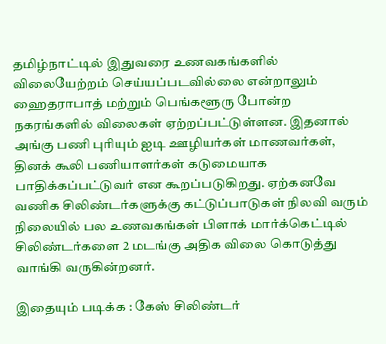தமிழ்நாட்டில் இதுவரை உணவகங்களில் விலையேற்றம் செய்யப்படவில்லை என்றாலும் ஹைதராபாத் மற்றும் பெங்களூரு போன்ற நகரங்களில் விலைகள் ஏற்றப்பட்டுள்ளன. இதனால் அங்கு பணி புரியும் ஐடி ஊழியர்கள் மாணவர்கள், தினக் கூலி பணியாளர்கள் கடுமையாக பாதிக்கப்பட்டுவர் என கூறப்படுகிறது. ஏற்கனவே வணிக சிலிண்டர்களுக்கு கட்டுப்பாடுகள் நிலவி வரும் நிலையில் பல உணவகங்கள் பிளாக் மார்க்கெட்டில் சிலிண்டர்களை 2 மடங்கு அதிக விலை கொடுத்து வாங்கி வருகின்றனர்.

இதையும் படிக்க : கேஸ் சிலிண்டர்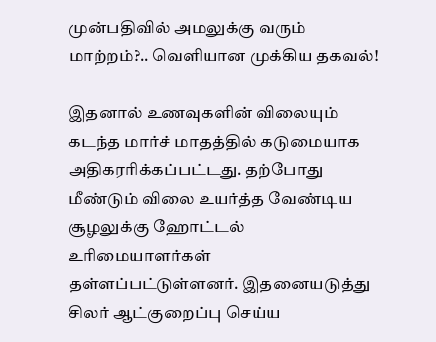முன்பதிவில் அமலுக்கு வரும் மாற்றம்?.. வெளியான முக்கிய தகவல்!

இதனால் உணவுகளின் விலையும் கடந்த மார்ச் மாதத்தில் கடுமையாக அதிகரரிக்கப்பட்டது. தற்போது மீண்டும் விலை உயர்த்த வேண்டிய சூழலுக்கு ஹோட்டல் உரிமையாளர்கள் தள்ளப்பட்டுள்ளனர். இதனையடுத்து சிலர் ஆட்குறைப்பு செய்ய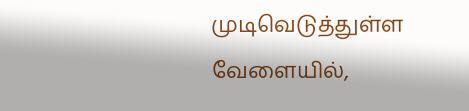முடிவெடுத்துள்ள வேளையில்,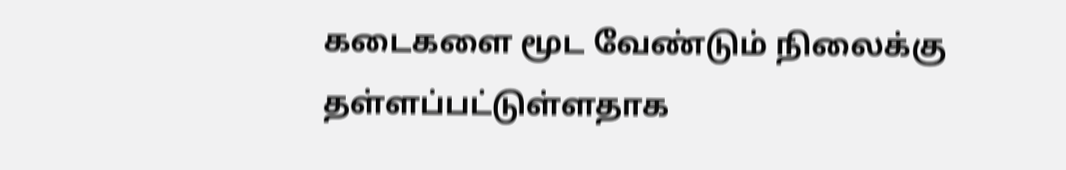கடைகளை மூட வேண்டும் நிலைக்கு தள்ளப்பட்டுள்ளதாக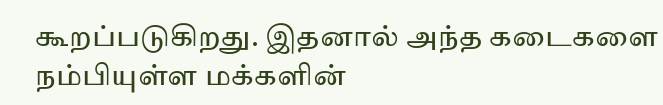கூறப்படுகிறது. இதனால் அந்த கடைகளை நம்பியுள்ள மக்களின்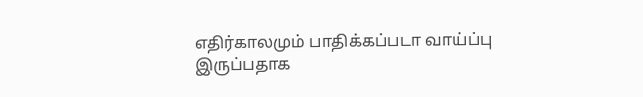எதிர்காலமும் பாதிக்கப்படா வாய்ப்பு இருப்பதாக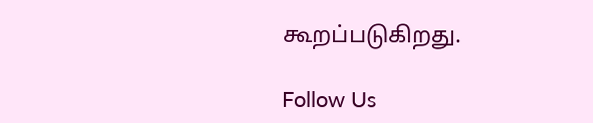கூறப்படுகிறது.

Follow Us